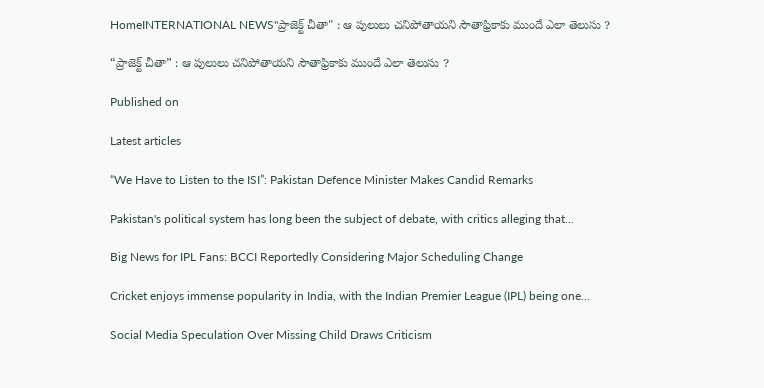HomeINTERNATIONAL NEWS"ప్రాజెక్ట్ చీతా" : ఆ పులులు చనిపోతాయని సౌతాఫ్రికాకు ముందే ఎలా తెలుసు ?

“ప్రాజెక్ట్ చీతా” : ఆ పులులు చనిపోతాయని సౌతాఫ్రికాకు ముందే ఎలా తెలుసు ?

Published on

Latest articles

“We Have to Listen to the ISI”: Pakistan Defence Minister Makes Candid Remarks

Pakistan's political system has long been the subject of debate, with critics alleging that...

Big News for IPL Fans: BCCI Reportedly Considering Major Scheduling Change

Cricket enjoys immense popularity in India, with the Indian Premier League (IPL) being one...

Social Media Speculation Over Missing Child Draws Criticism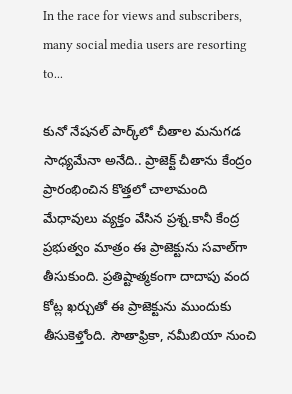In the race for views and subscribers, many social media users are resorting to...

కునో నేషనల్‌ పార్క్‌లో చీతాల మనుగడ సాధ్యమేనా అనేది.. ప్రాజెక్ట్‌ చీతాను కేంద్రం ప్రారంభించిన కొత్తలో చాలామంది మేధావులు వ్యక్తం వేసిన ప్రశ్న.కానీ కేంద్ర ప్రభుత్వం మాత్రం ఈ ప్రాజెక్టును సవాల్‌గా తీసుకుంది. ప్రతిష్టాత్మకంగా దాదాపు వంద కోట్ల ఖర్చుతో ఈ ప్రాజెక్టును ముందుకు తీసుకెళ్తోంది. సౌతాఫ్రికా, నమీబియా నుంచి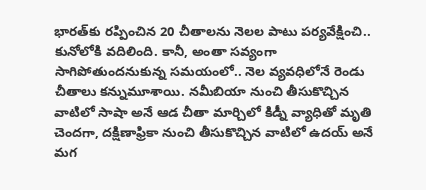భారత్‌కు రప్పించిన 20 చీతాలను నెలల పాటు పర్యవేక్షించి.. కునోలోకి వదిలింది. కానీ, అంతా సవ్యంగా సాగిపోతుందనుకున్న సమయంలో.. నెల వ్యవధిలోనే రెండు చీతాలు కన్నుమూశాయి. నమీబియా నుంచి తీసుకొచ్చిన వాటిలో సాషా అనే ఆడ చీతా మార్చిలో కిడ్నీ వ్యాధితో మృతి చెందగా, దక్షిణాఫ్రికా నుంచి తీసుకొచ్చిన వాటిలో ఉదయ్ అనే మగ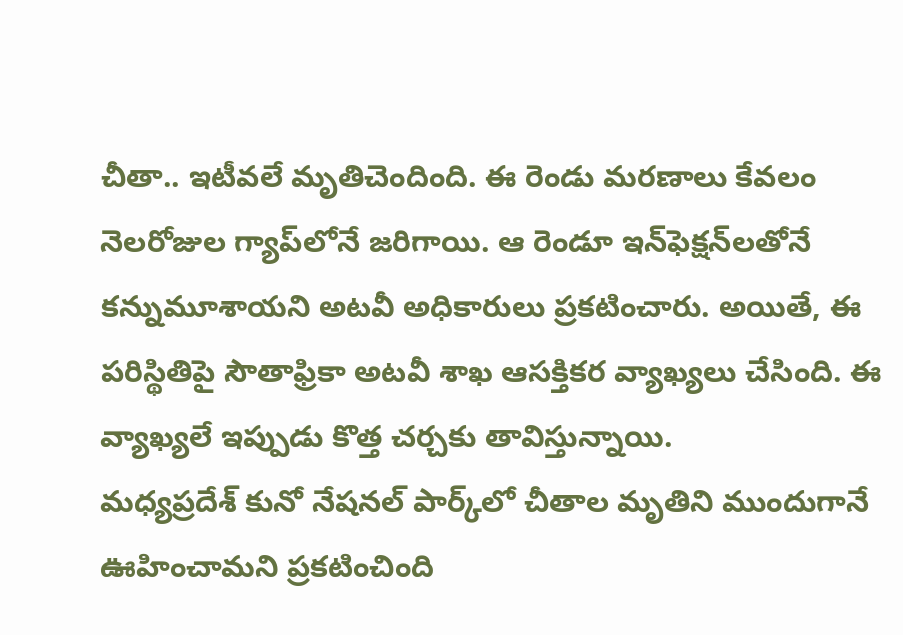చీతా.. ఇటీవలే మృతిచెందింది. ఈ రెండు మరణాలు కేవలం నెలరోజుల గ్యాప్‌లోనే జరిగాయి. ఆ రెండూ ఇన్‌ఫెక్షన్‌లతోనే కన్నుమూశాయని అటవీ అధికారులు ప్రకటించారు. అయితే, ఈ పరిస్థితిపై సౌతాఫ్రికా అటవీ శాఖ ఆసక్తికర వ్యాఖ్యలు చేసింది. ఈ వ్యాఖ్యలే ఇప్పుడు కొత్త చర్చకు తావిస్తున్నాయి.
మధ్యప్రదేశ్‌ కునో నేషనల్‌ పార్క్‌లో చీతాల మృతిని ముందుగానే ఊహించామని ప్రకటించింది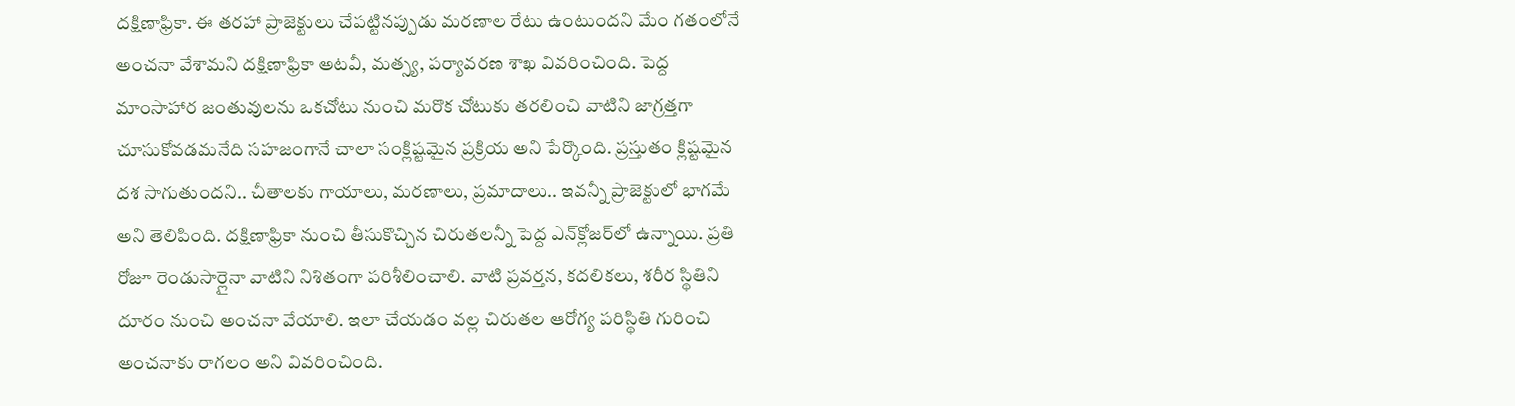దక్షిణాఫ్రికా. ఈ తరహా ప్రాజెక్టులు చేపట్టినప్పుడు మరణాల రేటు ఉంటుందని మేం గతంలోనే అంచనా వేశామని దక్షిణాఫ్రికా అటవీ, మత్స్య, పర్యావరణ శాఖ వివరించింది. పెద్ద మాంసాహార జంతువులను ఒకచోటు నుంచి మరొక చోటుకు తరలించి వాటిని జాగ్రత్తగా చూసుకోవడమనేది సహజంగానే చాలా సంక్లిష్టమైన ప్రక్రియ అని పేర్కొంది. ప్రస్తుతం క్లిష్టమైన దశ సాగుతుందని.. చీతాలకు గాయాలు, మరణాలు, ప్రమాదాలు.. ఇవన్నీ ప్రాజెక్టులో భాగమే అని తెలిపింది. దక్షిణాఫ్రికా నుంచి తీసుకొచ్చిన చిరుతలన్నీ పెద్ద ఎన్‌క్లోజర్‌లో ఉన్నాయి. ప్రతి రోజూ రెండుసార్లైనా వాటిని నిశితంగా పరిశీలించాలి. వాటి ప్రవర్తన, కదలికలు, శరీర స్థితిని దూరం నుంచి అంచనా వేయాలి. ఇలా చేయడం వల్ల చిరుతల ఆరోగ్య పరిస్థితి గురించి అంచనాకు రాగలం అని వివరించింది.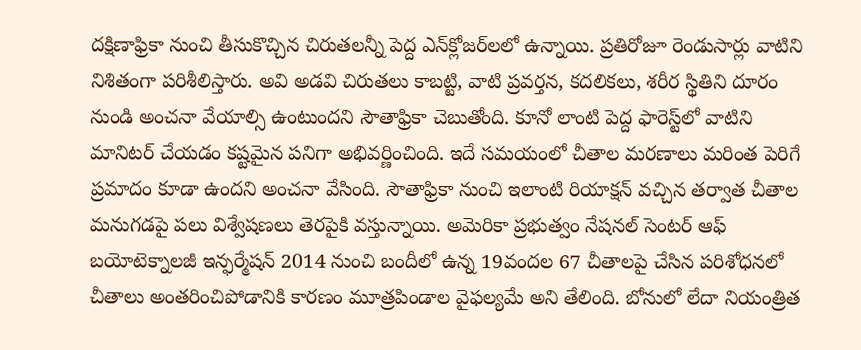దక్షిణాఫ్రికా నుంచి తీసుకొచ్చిన చిరుతలన్నీ పెద్ద ఎన్‌క్లోజర్‌లలో ఉన్నాయి. ప్రతిరోజూ రెండుసార్లు వాటిని నిశితంగా పరిశీలిస్తారు. అవి అడవి చిరుతలు కాబట్టి, వాటి ప్రవర్తన, కదలికలు, శరీర స్థితిని దూరం నుండి అంచనా వేయాల్సి ఉంటుందని సౌతాఫ్రికా చెబుతోంది. కూనో లాంటి పెద్ద ఫారెస్ట్‌లో వాటిని మానిటర్ చేయడం కష్టమైన పనిగా అభివర్ణించింది. ఇదే సమయంలో చీతాల మరణాలు మరింత పెరిగే ప్రమాదం కూడా ఉందని అంచనా వేసింది. సౌతాఫ్రికా నుంచి ఇలాంటి రియాక్షన్ వచ్చిన తర్వాత చీతాల మనుగడపై పలు విశ్వేషణలు తెరపైకి వస్తున్నాయి. అమెరికా ప్రభుత్వం నేషనల్ సెంటర్ ఆఫ్ బయోటెక్నాలజీ ఇన్ఫర్మేషన్ 2014 నుంచి బందీలో ఉన్న 19వందల 67 చీతాలపై చేసిన పరిశోధనలో చీతాలు అంతరించిపోడానికి కారణం మూత్రపిండాల వైఫల్యమే అని తేలింది. బోనులో లేదా నియంత్రిత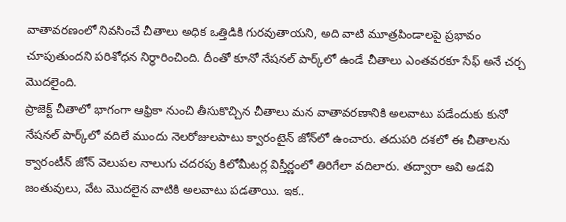వాతావరణంలో నివసించే చీతాలు అధిక ఒత్తిడికి గురవుతాయని, అది వాటి మూత్రపిండాలపై ప్రభావం చూపుతుందని పరిశోధన నిర్ధారించింది. దీంతో కూనో నేషనల్ పార్క్‌లో ఉండే చీతాలు ఎంతవరకూ సేఫ్ అనే చర్చ మొదలైంది.
ప్రాజెక్ట్‌ చీతాలో భాగంగా ఆఫ్రికా నుంచి తీసుకొచ్చిన చీతాలు మన వాతావరణానికి అలవాటు పడేందుకు కునో నేషనల్ పార్క్‌లో వదిలే ముందు నెలరోజులపాటు క్వారంటైన్‌ జోన్‌లో ఉంచారు. తదుపరి దశలో ఈ చీతాలను క్వారంటీన్ జోన్ వెలుపల నాలుగు చదరపు కిలోమీటర్ల విస్తీర్ణంలో తిరిగేలా వదిలారు. తద్వారా అవి అడవి జంతువులు, వేట మొదలైన వాటికి అలవాటు పడతాయి. ఇక..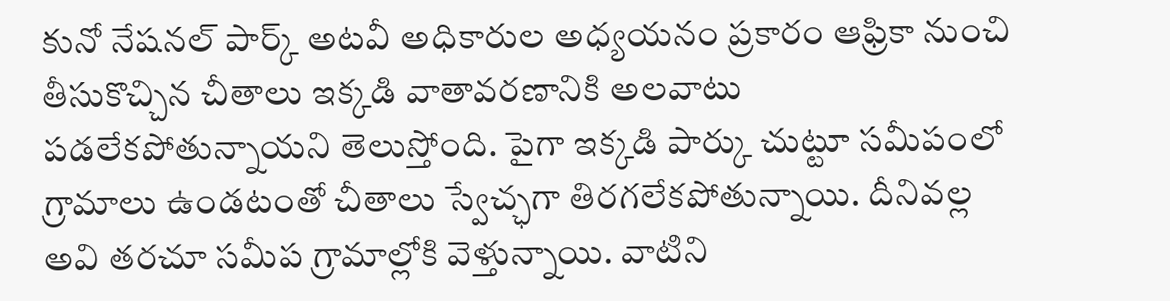కునో నేషనల్ పార్క్ అటవీ అధికారుల అధ్యయనం ప్రకారం ఆఫ్రికా నుంచి తీసుకొచ్చిన చీతాలు ఇక్కడి వాతావరణానికి అలవాటు పడలేకపోతున్నాయని తెలుస్తోంది. పైగా ఇక్కడి పార్కు చుట్టూ సమీపంలో గ్రామాలు ఉండటంతో చీతాలు స్వేచ్ఛగా తిరగలేకపోతున్నాయి. దీనివల్ల అవి తరచూ సమీప గ్రామాల్లోకి వెళ్తున్నాయి. వాటిని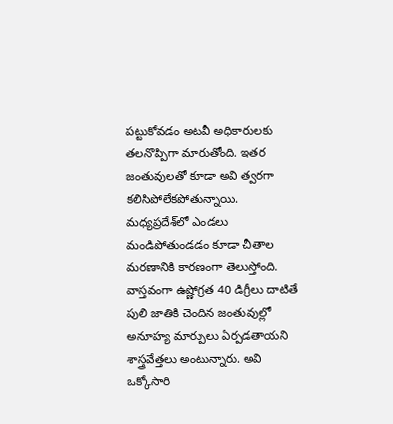పట్టుకోవడం అటవీ అధికారులకు తలనొప్పిగా మారుతోంది. ఇతర జంతువులతో కూడా అవి త్వరగా కలిసిపోలేకపోతున్నాయి. మధ్యప్రదేశ్‌లో ఎండలు మండిపోతుండడం కూడా చీతాల మరణానికి కారణంగా తెలుస్తోంది. వాస్తవంగా ఉష్ణోగ్రత 40 డిగ్రీలు దాటితే పులి జాతికి చెందిన జంతువుల్లో అనూహ్య మార్పులు ఏర్పడతాయని శాస్త్రవేత్తలు అంటున్నారు. అవి ఒక్కోసారి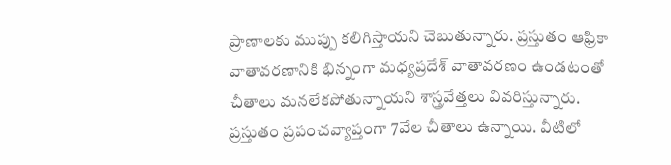ప్రాణాలకు ముప్పు కలిగిస్తాయని చెబుతున్నారు. ప్రస్తుతం ఆఫ్రికా వాతావరణానికి భిన్నంగా మధ్యప్రదేశ్ వాతావరణం ఉండటంతో చీతాలు మనలేకపోతున్నాయని శాస్త్రవేత్తలు వివరిస్తున్నారు.
ప్రస్తుతం ప్రపంచవ్యాప్తంగా 7వేల చీతాలు ఉన్నాయి. వీటిలో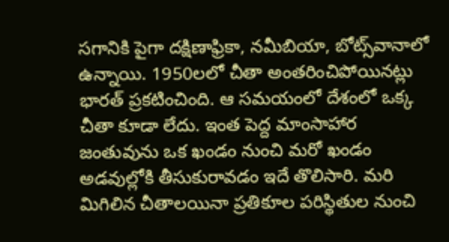సగానికి పైగా దక్షిణాఫ్రికా, నమీబియా, బోట్స్‌వానాలో ఉన్నాయి. 1950లలో చీతా అంతరించిపోయినట్లు భారత్ ప్రకటించింది. ఆ సమయంలో దేశంలో ఒక్క చీతా కూడా లేదు. ఇంత పెద్ద మాంసాహార జంతువును ఒక ఖండం నుంచి మరో ఖండం అడవుల్లోకి తీసుకురావడం ఇదే తొలిసారి. మరి మిగిలిన చీతాలయినా ప్రతికూల పరిస్థితుల నుంచి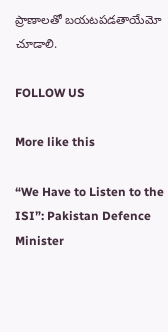ప్రాణాలతో బయటపడతాయేమో చూడాలి.

FOLLOW US

More like this

“We Have to Listen to the ISI”: Pakistan Defence Minister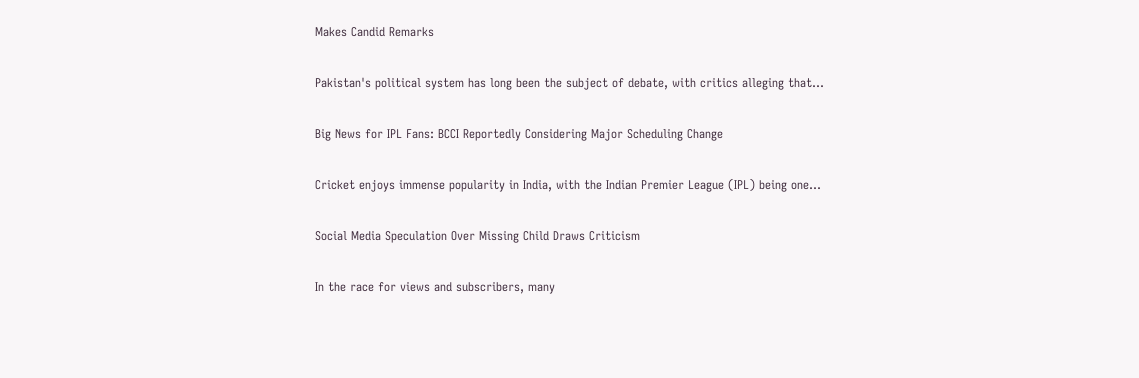Makes Candid Remarks

Pakistan's political system has long been the subject of debate, with critics alleging that...

Big News for IPL Fans: BCCI Reportedly Considering Major Scheduling Change

Cricket enjoys immense popularity in India, with the Indian Premier League (IPL) being one...

Social Media Speculation Over Missing Child Draws Criticism

In the race for views and subscribers, many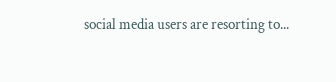social media users are resorting to...